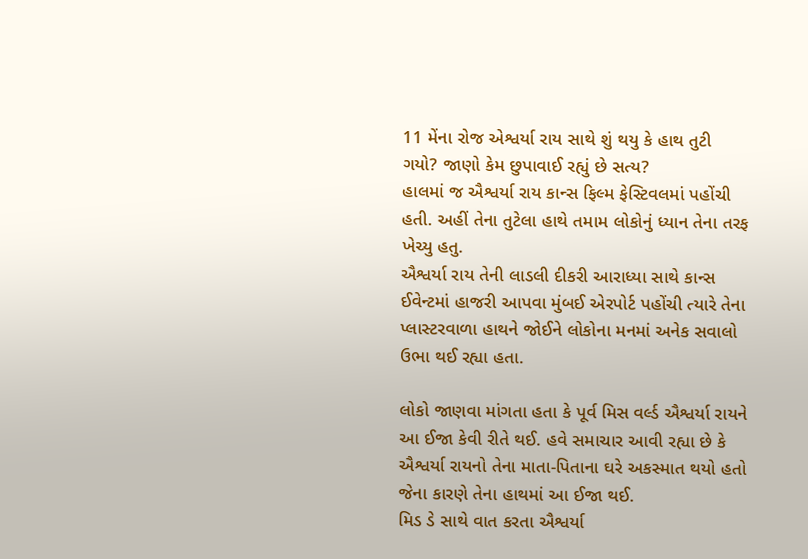11 મેંના રોજ એશ્વર્યા રાય સાથે શું થયુ કે હાથ તુટી ગયો? જાણો કેમ છુપાવાઈ રહ્યું છે સત્ય?
હાલમાં જ ઐશ્વર્યા રાય કાન્સ ફિલ્મ ફેસ્ટિવલમાં પહોંચી હતી. અહીં તેના તુટેલા હાથે તમામ લોકોનું ધ્યાન તેના તરફ ખેચ્યુ હતુ.
ઐશ્વર્યા રાય તેની લાડલી દીકરી આરાધ્યા સાથે કાન્સ ઈવેન્ટમાં હાજરી આપવા મુંબઈ એરપોર્ટ પહોંચી ત્યારે તેના પ્લાસ્ટરવાળા હાથને જોઈને લોકોના મનમાં અનેક સવાલો ઉભા થઈ રહ્યા હતા.

લોકો જાણવા માંગતા હતા કે પૂર્વ મિસ વર્લ્ડ ઐશ્વર્યા રાયને આ ઈજા કેવી રીતે થઈ. હવે સમાચાર આવી રહ્યા છે કે ઐશ્વર્યા રાયનો તેના માતા-પિતાના ઘરે અકસ્માત થયો હતો જેના કારણે તેના હાથમાં આ ઈજા થઈ.
મિડ ડે સાથે વાત કરતા ઐશ્વર્યા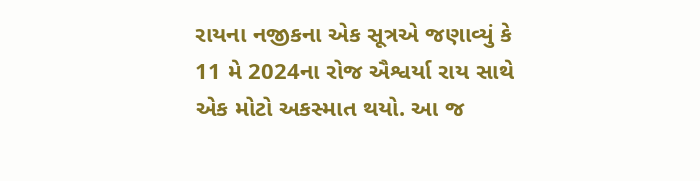રાયના નજીકના એક સૂત્રએ જણાવ્યું કે 11 મે 2024ના રોજ ઐશ્વર્યા રાય સાથે એક મોટો અકસ્માત થયો. આ જ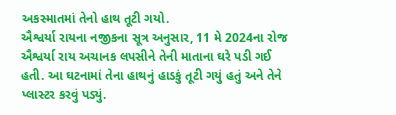અકસ્માતમાં તેનો હાથ તૂટી ગયો.
ઐશ્વર્યા રાયના નજીકના સૂત્ર અનુસાર, 11 મે 2024ના રોજ ઐશ્વર્યા રાય અચાનક લપસીને તેની માતાના ઘરે પડી ગઈ હતી. આ ઘટનામાં તેના હાથનું હાડકું તૂટી ગયું હતું અને તેને પ્લાસ્ટર કરવું પડ્યું.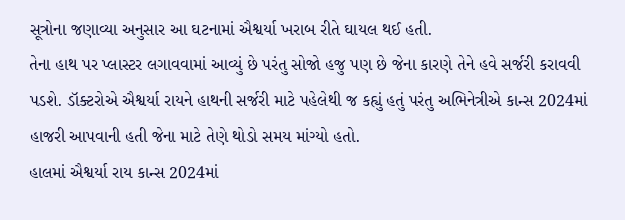સૂત્રોના જણાવ્યા અનુસાર આ ઘટનામાં ઐશ્વર્યા ખરાબ રીતે ઘાયલ થઈ હતી.
તેના હાથ પર પ્લાસ્ટર લગાવવામાં આવ્યું છે પરંતુ સોજો હજુ પણ છે જેના કારણે તેને હવે સર્જરી કરાવવી પડશે. ડૉક્ટરોએ ઐશ્વર્યા રાયને હાથની સર્જરી માટે પહેલેથી જ કહ્યું હતું પરંતુ અભિનેત્રીએ કાન્સ 2024માં હાજરી આપવાની હતી જેના માટે તેણે થોડો સમય માંગ્યો હતો.
હાલમાં ઐશ્વર્યા રાય કાન્સ 2024માં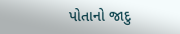પોતાનો જાદુ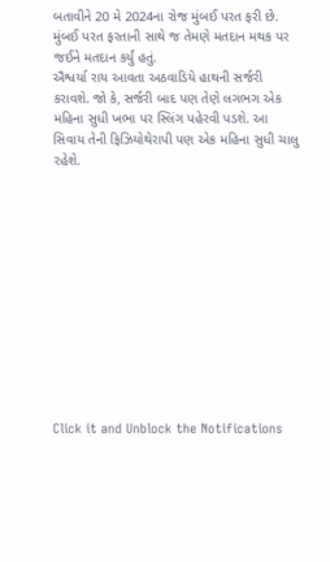બતાવીને 20 મે 2024ના રોજ મુંબઈ પરત ફરી છે. મુંબઈ પરત ફરતાની સાથે જ તેમણે મતદાન મથક પર જઈને મતદાન કર્યું હતું.
ઐશ્વર્યા રાય આવતા અઠવાડિયે હાથની સર્જરી કરાવશે. જો કે, સર્જરી બાદ પણ તેણે લગભગ એક મહિના સુધી ખભા પર સ્લિંગ પહેરવી પડશે. આ સિવાય તેની ફિઝિયોથેરાપી પણ એક મહિના સુધી ચાલુ રહેશે.












Click it and Unblock the Notifications